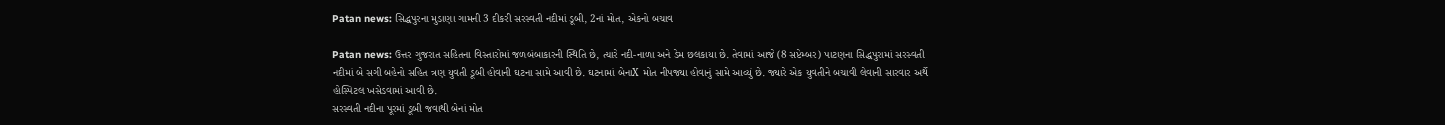Patan news: સિદ્ધપુરના મુડાણા ગામની 3 દીકરી સરસ્વતી નદીમાં ડૂબી, 2નાં મોત, એકનો બચાવ

Patan news: ઉત્તર ગુજરાત સહિતના વિસ્તારોમાં જળબંબાકારની સ્થિતિ છે, ત્યારે નદી-નાળા અને ડેમ છલકાયા છે. તેવામાં આજે (8 સપ્ટેમ્બર) પાટણના સિદ્ધપુરામાં સરસ્વતી નદીમાં બે સગી બહેનો સહિત ત્રણ યુવતી ડૂબી હોવાની ઘટના સામે આવી છે. ઘટનામાં બેનાX મોત નીપજ્યા હોવાનું સામે આવ્યું છે. જ્યારે એક યુવતીને બચાવી લેવાની સારવાર અર્થે હોસ્પિટલ ખસેડવામાં આવી છે.
સરસ્વતી નદીના પૂરમાં ડૂબી જવાથી બેનાં મોત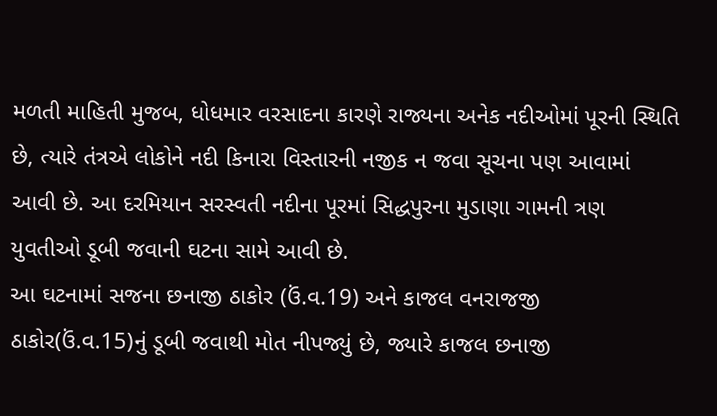મળતી માહિતી મુજબ, ધોધમાર વરસાદના કારણે રાજ્યના અનેક નદીઓમાં પૂરની સ્થિતિ છે, ત્યારે તંત્રએ લોકોને નદી કિનારા વિસ્તારની નજીક ન જવા સૂચના પણ આવામાં આવી છે. આ દરમિયાન સરસ્વતી નદીના પૂરમાં સિદ્ધપુરના મુડાણા ગામની ત્રણ યુવતીઓ ડૂબી જવાની ઘટના સામે આવી છે.
આ ઘટનામાં સજના છનાજી ઠાકોર (ઉં.વ.19) અને કાજલ વનરાજજી ઠાકોર(ઉં.વ.15)નું ડૂબી જવાથી મોત નીપજ્યું છે, જ્યારે કાજલ છનાજી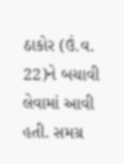ઠાકોર (ઉં.વ. 22)ને બચાવી લેવામાં આવી હતી. સમગ્ર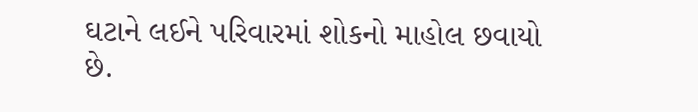ઘટાને લઈને પરિવારમાં શોકનો માહોલ છવાયો છે.